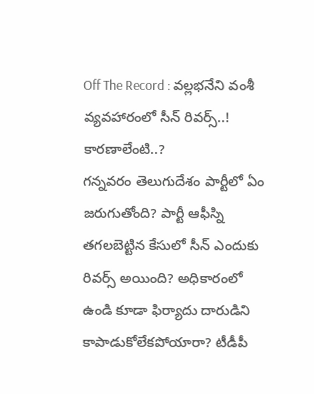Off The Record : వల్లభనేని వంశీ వ్యవహారంలో సీన్ రివర్స్..! కారణాలేంటి..?
గన్నవరం తెలుగుదేశం పార్టీలో ఏం జరుగుతోంది? పార్టీ ఆఫీస్ని తగలబెట్టిన కేసులో సీన్ ఎందుకు రివర్స్ అయింది? అధికారంలో ఉండి కూడా ఫిర్యాదు దారుడిని కాపాడుకోలేకపోయారా? టీడీపీ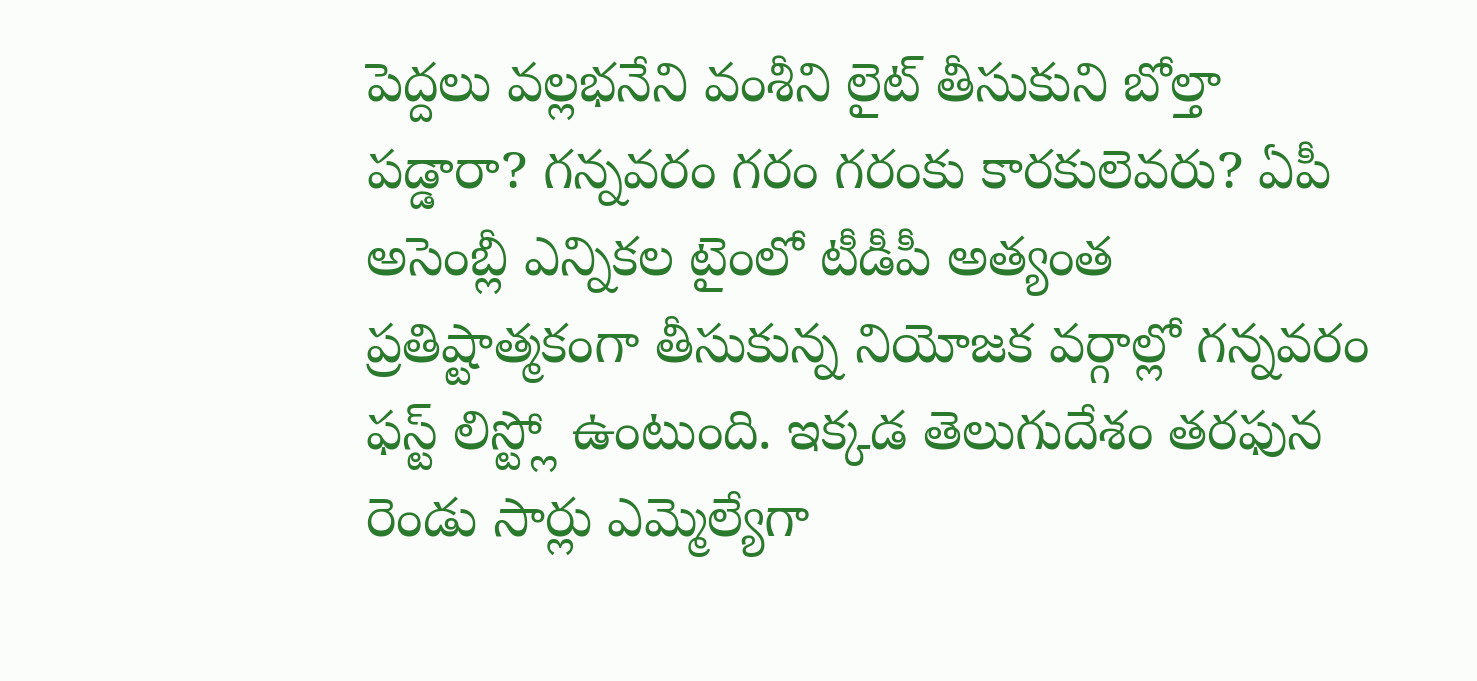పెద్దలు వల్లభనేని వంశీని లైట్ తీసుకుని బోల్తా పడ్డారా? గన్నవరం గరం గరంకు కారకులెవరు? ఏపీ అసెంబ్లీ ఎన్నికల టైంలో టీడీపీ అత్యంత ప్రతిష్టాత్మకంగా తీసుకున్న నియోజక వర్గాల్లో గన్నవరం ఫస్ట్ లిస్ట్లో ఉంటుంది. ఇక్కడ తెలుగుదేశం తరఫున రెండు సార్లు ఎమ్మెల్యేగా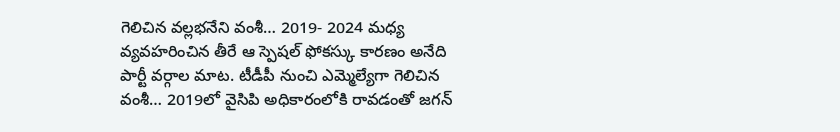గెలిచిన వల్లభనేని వంశీ… 2019- 2024 మధ్య వ్యవహరించిన తీరే ఆ స్పెషల్ ఫోకస్కు కారణం అనేది పార్టీ వర్గాల మాట. టీడీపీ నుంచి ఎమ్మెల్యేగా గెలిచిన వంశీ… 2019లో వైసిపి అధికారంలోకి రావడంతో జగన్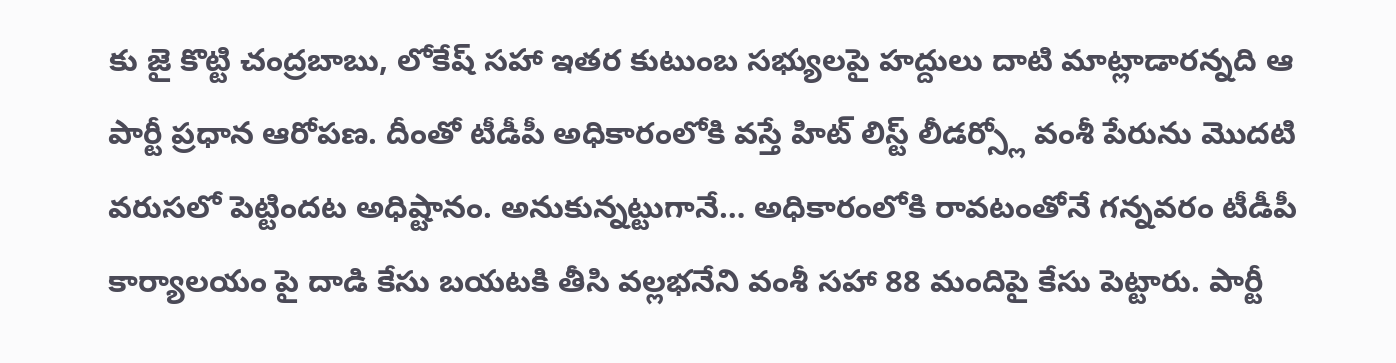కు జై కొట్టి చంద్రబాబు, లోకేష్ సహా ఇతర కుటుంబ సభ్యులపై హద్దులు దాటి మాట్లాడారన్నది ఆ పార్టీ ప్రధాన ఆరోపణ. దీంతో టీడీపీ అధికారంలోకి వస్తే హిట్ లిస్ట్ లీడర్స్లో వంశీ పేరును మొదటి వరుసలో పెట్టిందట అధిష్టానం. అనుకున్నట్టుగానే… అధికారంలోకి రావటంతోనే గన్నవరం టీడీపీ కార్యాలయం పై దాడి కేసు బయటకి తీసి వల్లభనేని వంశీ సహా 88 మందిపై కేసు పెట్టారు. పార్టీ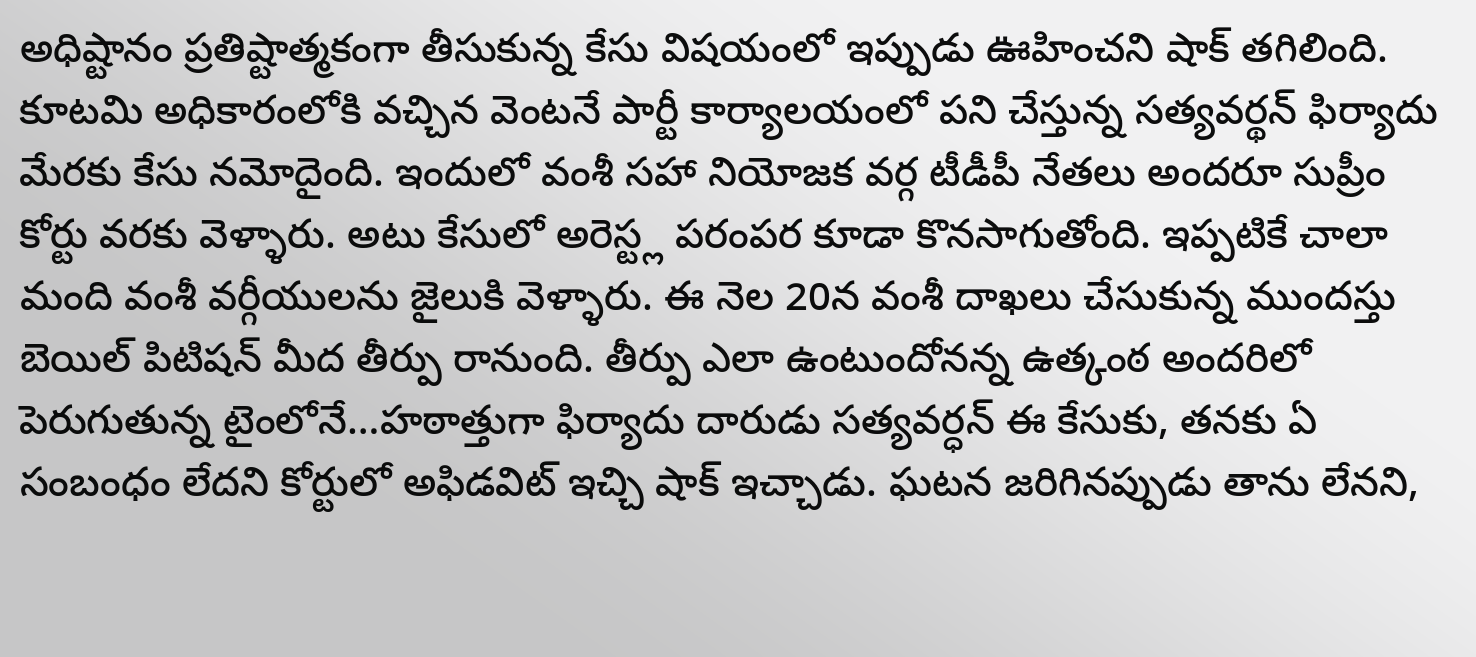అధిష్టానం ప్రతిష్టాత్మకంగా తీసుకున్న కేసు విషయంలో ఇప్పుడు ఊహించని షాక్ తగిలింది. కూటమి అధికారంలోకి వచ్చిన వెంటనే పార్టీ కార్యాలయంలో పని చేస్తున్న సత్యవర్థన్ ఫిర్యాదు మేరకు కేసు నమోదైంది. ఇందులో వంశీ సహా నియోజక వర్గ టీడీపీ నేతలు అందరూ సుప్రీం కోర్టు వరకు వెళ్ళారు. అటు కేసులో అరెస్ట్ల పరంపర కూడా కొనసాగుతోంది. ఇప్పటికే చాలా మంది వంశీ వర్గీయులను జైలుకి వెళ్ళారు. ఈ నెల 20న వంశీ దాఖలు చేసుకున్న ముందస్తు బెయిల్ పిటిషన్ మీద తీర్పు రానుంది. తీర్పు ఎలా ఉంటుందోనన్న ఉత్కంఠ అందరిలో పెరుగుతున్న టైంలోనే…హఠాత్తుగా ఫిర్యాదు దారుడు సత్యవర్ధన్ ఈ కేసుకు, తనకు ఏ సంబంధం లేదని కోర్టులో అఫిడవిట్ ఇచ్చి షాక్ ఇచ్చాడు. ఘటన జరిగినప్పుడు తాను లేనని,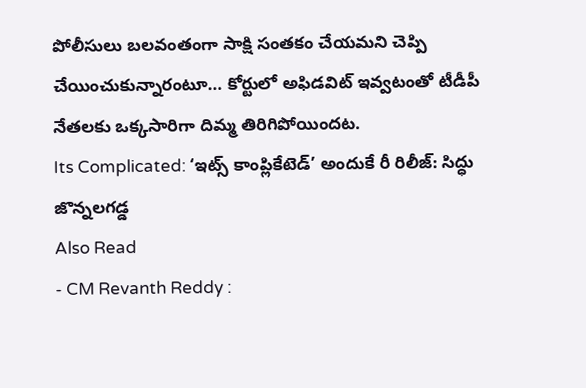పోలీసులు బలవంతంగా సాక్షి సంతకం చేయమని చెప్పి చేయించుకున్నారంటూ… కోర్టులో అఫిడవిట్ ఇవ్వటంతో టీడీపీ నేతలకు ఒక్కసారిగా దిమ్మ తిరిగిపోయిందట.
Its Complicated: ‘ఇట్స్ కాంప్లికేటెడ్’ అందుకే రీ రిలీజ్: సిద్ధు జొన్నలగడ్డ
Also Read
- CM Revanth Reddy :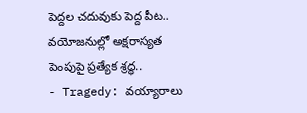పెద్దల చదువుకు పెద్ద పీట.. వయోజనుల్లో అక్షరాస్యత పెంపుపై ప్రత్యేక శ్రద్ధ..
- Tragedy: వయ్యారాలు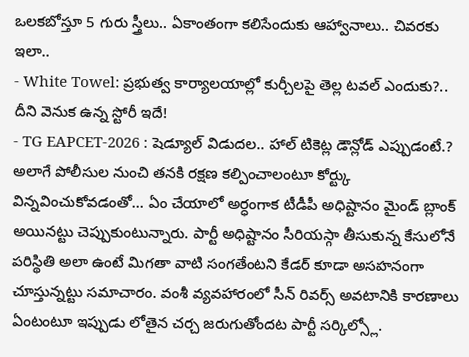ఒలకబోస్తూ 5 గురు స్త్రీలు.. ఏకాంతంగా కలిసేందుకు ఆహ్వానాలు.. చివరకు ఇలా..
- White Towel: ప్రభుత్వ కార్యాలయాల్లో కుర్చీలపై తెల్ల టవల్ ఎందుకు?.. దీని వెనుక ఉన్న స్టోరీ ఇదే!
- TG EAPCET-2026 : షెడ్యూల్ విడుదల.. హాల్ టికెట్ల డౌన్లోడ్ ఎప్పుడంటే.?
అలాగే పోలీసుల నుంచి తనకి రక్షణ కల్పించాలంటూ కోర్ట్కు విన్నవించుకోవడంతో… ఏం చేయాలో అర్ధంగాక టీడీపీ అధిష్టానం మైండ్ బ్లాంక్ అయినట్టు చెప్పుకుంటున్నారు. పార్టీ అధిష్టానం సీరియస్గా తీసుకున్న కేసులోనే పరిస్థితి అలా ఉంటే మిగతా వాటి సంగతేంటని కేడర్ కూడా అసహనంగా చూస్తున్నట్టు సమాచారం. వంశీ వ్యవహారంలో సీన్ రివర్స్ అవటానికి కారణాలు ఏంటంటూ ఇప్పుడు లోతైన చర్చ జరుగుతోందట పార్టీ సర్కిల్స్లో.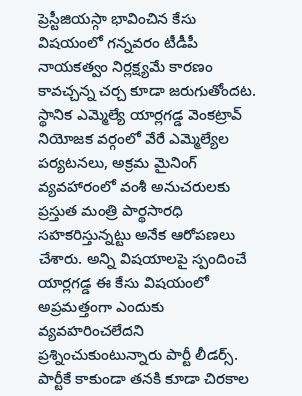ప్రెస్టీజియస్గా భావించిన కేసు విషయంలో గన్నవరం టీడీపీ నాయకత్వం నిర్లక్ష్యమే కారణం కావచ్చన్న చర్చ కూడా జరుగుతోందట. స్థానిక ఎమ్మెల్యే యార్లగడ్డ వెంకట్రావ్ నియోజక వర్గంలో వేరే ఎమ్మెల్యేల పర్యటనలు, అక్రమ మైనింగ్ వ్యవహారంలో వంశీ అనుచరులకు ప్రస్తుత మంత్రి పార్థసారధి సహకరిస్తున్నట్టు అనేక ఆరోపణలు చేశారు. అన్ని విషయాలపై స్పందించే యార్లగడ్డ ఈ కేసు విషయంలో అప్రమత్తంగా ఎందుకు వ్యవహరించలేదని ప్రశ్నించుకుంటున్నారు పార్టీ లీడర్స్. పార్టీకే కాకుండా తనకి కూడా చిరకాల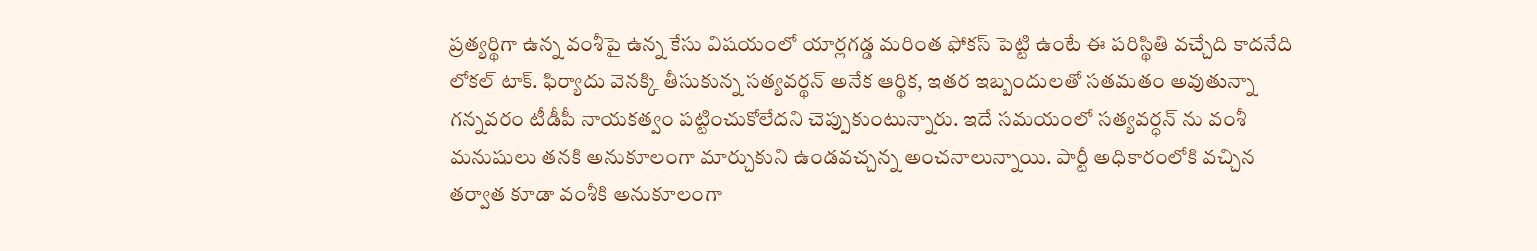ప్రత్యర్థిగా ఉన్న వంశీపై ఉన్న కేసు విషయంలో యార్లగడ్డ మరింత ఫోకస్ పెట్టి ఉంటే ఈ పరిస్థితి వచ్చేది కాదనేది లోకల్ టాక్. ఫిర్యాదు వెనక్కి తీసుకున్న సత్యవర్థన్ అనేక ఆర్థిక, ఇతర ఇబ్బందులతో సతమతం అవుతున్నా గన్నవరం టీడీపీ నాయకత్వం పట్టించుకోలేదని చెప్పుకుంటున్నారు. ఇదే సమయంలో సత్యవర్ధన్ ను వంశీ మనుషులు తనకి అనుకూలంగా మార్చుకుని ఉండవచ్చన్న అంచనాలున్నాయి. పార్టీ అధికారంలోకి వచ్చిన తర్వాత కూడా వంశీకి అనుకూలంగా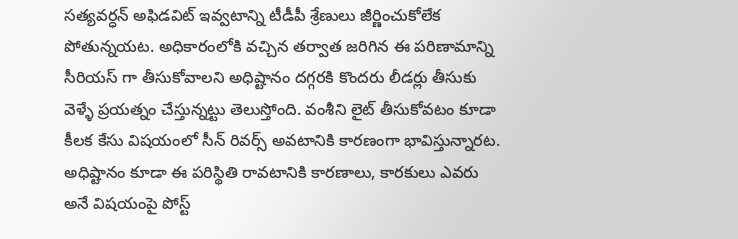సత్యవర్ధన్ అఫిడవిట్ ఇవ్వటాన్ని టీడీపీ శ్రేణులు జీర్ణించుకోలేక పోతున్నయట. అధికారంలోకి వచ్చిన తర్వాత జరిగిన ఈ పరిణామాన్ని సీరియస్ గా తీసుకోవాలని అధిష్టానం దగ్గరకి కొందరు లీడర్లు తీసుకు వెళ్ళే ప్రయత్నం చేస్తున్నట్టు తెలుస్తోంది. వంశీని లైట్ తీసుకోవటం కూడా కీలక కేసు విషయంలో సీన్ రివర్స్ అవటానికి కారణంగా భావిస్తున్నారట. అధిష్టానం కూడా ఈ పరిస్థితి రావటానికి కారణాలు, కారకులు ఎవరు అనే విషయంపై పోస్ట్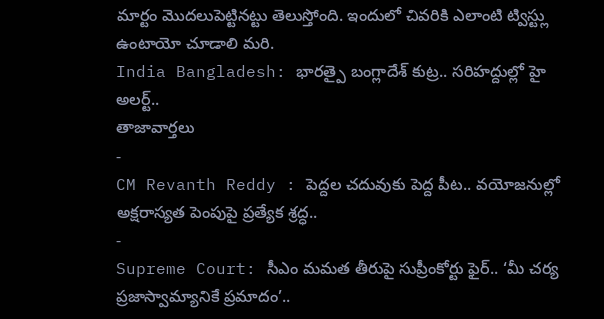మార్టం మొదలుపెట్టినట్టు తెలుస్తోంది. ఇందులో చివరికి ఎలాంటి ట్విస్ట్లు ఉంటాయో చూడాలి మరి.
India Bangladesh: భారత్పై బంగ్లాదేశ్ కుట్ర.. సరిహద్దుల్లో హై అలర్ట్..
తాజావార్తలు
-
CM Revanth Reddy : పెద్దల చదువుకు పెద్ద పీట.. వయోజనుల్లో అక్షరాస్యత పెంపుపై ప్రత్యేక శ్రద్ధ..
-
Supreme Court: సీఎం మమత తీరుపై సుప్రీంకోర్టు ఫైర్.. ‘మీ చర్య ప్రజాస్వామ్యానికే ప్రమాదం’..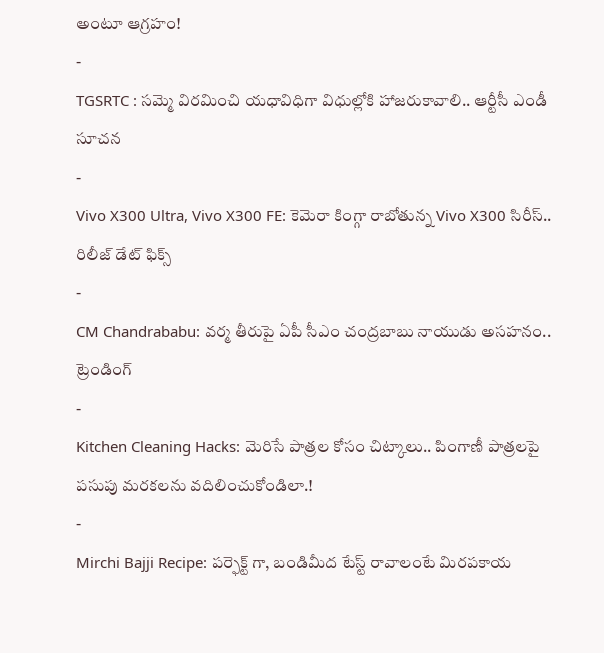అంటూ ఆగ్రహం!
-
TGSRTC : సమ్మె విరమించి యధావిధిగా విధుల్లోకి హాజరుకావాలి.. ఆర్టీసీ ఎండీ సూచన
-
Vivo X300 Ultra, Vivo X300 FE: కెమెరా కింగ్గా రాబోతున్న Vivo X300 సిరీస్.. రిలీజ్ డేట్ ఫిక్స్
-
CM Chandrababu: వర్మ తీరుపై ఏపీ సీఎం చంద్రబాబు నాయుడు అసహనం..
ట్రెండింగ్
-
Kitchen Cleaning Hacks: మెరిసే పాత్రల కోసం చిట్కాలు.. పింగాణీ పాత్రలపై పసుపు మరకలను వదిలించుకోండిలా.!
-
Mirchi Bajji Recipe: పర్ఫెక్ట్ గా, బండిమీద టేస్ట్ రావాలంటే మిరపకాయ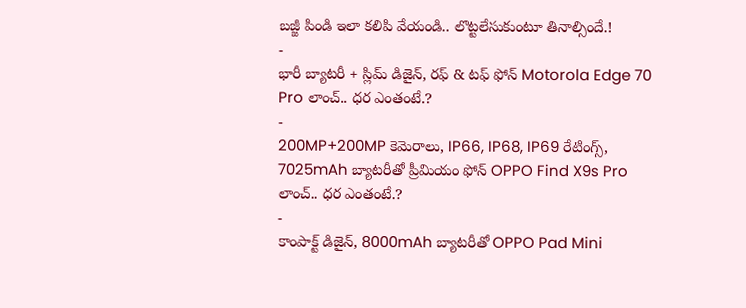బజ్జీ పిండి ఇలా కలిపి వేయండి.. లొట్టలేసుకుంటూ తినాల్సిందే.!
-
భారీ బ్యాటరీ + స్లిమ్ డిజైన్, రఫ్ & టఫ్ ఫోన్ Motorola Edge 70 Pro లాంచ్.. ధర ఎంతంటే.?
-
200MP+200MP కెమెరాలు, IP66, IP68, IP69 రేటింగ్స్, 7025mAh బ్యాటరీతో ప్రీమియం ఫోన్ OPPO Find X9s Pro లాంచ్.. ధర ఎంతంటే.?
-
కాంపాక్ట్ డిజైన్, 8000mAh బ్యాటరీతో OPPO Pad Mini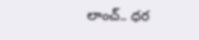లాంచ్.. ధర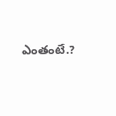ఎంతంటే.?